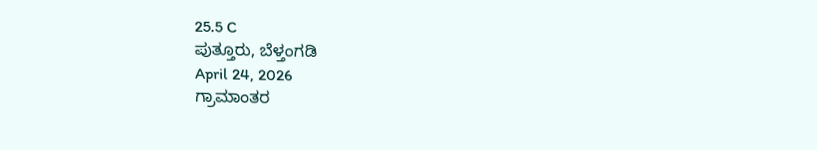25.5 C
ಪುತ್ತೂರು, ಬೆಳ್ತಂಗಡಿ
April 24, 2026
ಗ್ರಾಮಾಂತರ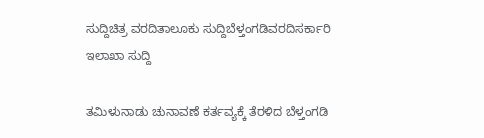ಸುದ್ದಿಚಿತ್ರ ವರದಿತಾಲೂಕು ಸುದ್ದಿಬೆಳ್ತಂಗಡಿವರದಿಸರ್ಕಾರಿ ಇಲಾಖಾ ಸುದ್ದಿ

ತಮಿಳುನಾಡು ಚುನಾವಣೆ ಕರ್ತವ್ಯಕ್ಕೆ ತೆರಳಿದ ಬೆಳ್ತಂಗಡಿ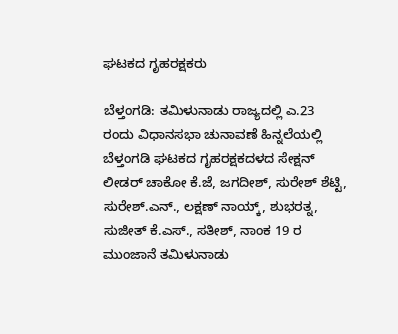ಘಟಕದ ಗೃಹರಕ್ಷಕರು

ಬೆಳ್ತಂಗಡಿ: ತಮಿಳುನಾಡು ರಾಜ್ಯದಲ್ಲಿ ಎ.23 ರಂದು ವಿಧಾನಸಭಾ ಚುನಾವಣೆ ಹಿನ್ನಲೆಯಲ್ಲಿ ಬೆಳ್ತಂಗಡಿ ಘಟಕದ ಗೃಹರಕ್ಷಕದಳದ ಸೇಕ್ಷನ್ ಲೀಡರ್ ಚಾಕೋ ಕೆ‌.ಜೆ, ಜಗದೀಶ್, ಸುರೇಶ್ ಶೆಟ್ಟಿ, ಸುರೇಶ್.ಎನ್., ಲಕ್ಷಣ್ ನಾಯ್ಕ್, ಶುಭರತ್ನ, ಸುಜೀತ್ ಕೆ.ಎಸ್., ಸತೀಶ್, ನಾಂಕ 19 ರ ಮುಂಜಾನೆ ತಮಿಳುನಾಡು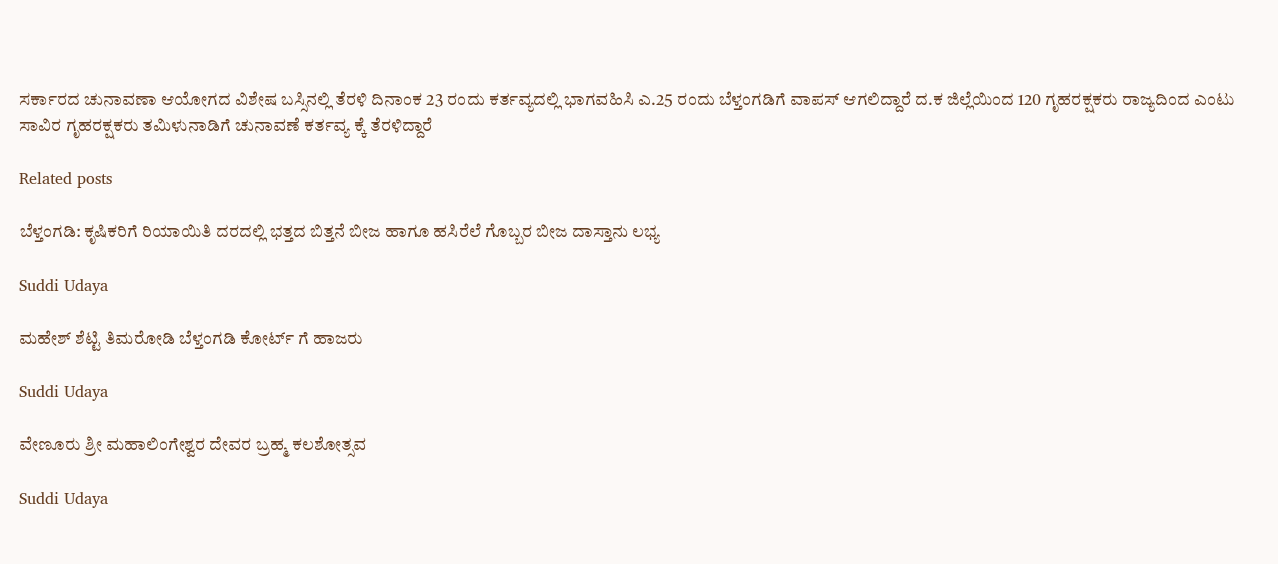ಸರ್ಕಾರದ ಚುನಾವಣಾ ಆಯೋಗದ ವಿಶೇಷ ಬಸ್ಸಿನಲ್ಲಿ ತೆರಳಿ ದಿನಾಂಕ 23 ರಂದು ಕರ್ತವ್ಯದಲ್ಲಿ ಭಾಗವಹಿಸಿ ಎ.25 ರಂದು ಬೆಳ್ತಂಗಡಿಗೆ ವಾಪಸ್ ಆಗಲಿದ್ದಾರೆ ದ.ಕ ಜಿಲ್ಲೆಯಿಂದ 120 ಗೃಹರಕ್ಷಕರು ರಾಜ್ಯದಿಂದ ಎಂಟು ಸಾವಿರ ಗೃಹರಕ್ಷಕರು ತಮಿಳುನಾಡಿಗೆ ಚುನಾವಣೆ ಕರ್ತವ್ಯ ಕ್ಕೆ ತೆರಳಿದ್ದಾರೆ

Related posts

ಬೆಳ್ತಂಗಡಿ: ಕೃಷಿಕರಿಗೆ ರಿಯಾಯಿತಿ ದರದಲ್ಲಿ ಭತ್ತದ ಬಿತ್ತನೆ ಬೀಜ ಹಾಗೂ ಹಸಿರೆಲೆ ಗೊಬ್ಬರ ಬೀಜ ದಾಸ್ತಾನು ಲಭ್ಯ

Suddi Udaya

ಮಹೇಶ್ ಶೆಟ್ಟಿ ತಿಮರೋಡಿ ಬೆಳ್ತಂಗಡಿ ಕೋರ್ಟ್ ಗೆ ಹಾಜರು

Suddi Udaya

ವೇಣೂರು ಶ್ರೀ ಮಹಾಲಿಂಗೇಶ್ವರ ದೇವರ ಬ್ರಹ್ಮ ಕಲಶೋತ್ಸವ

Suddi Udaya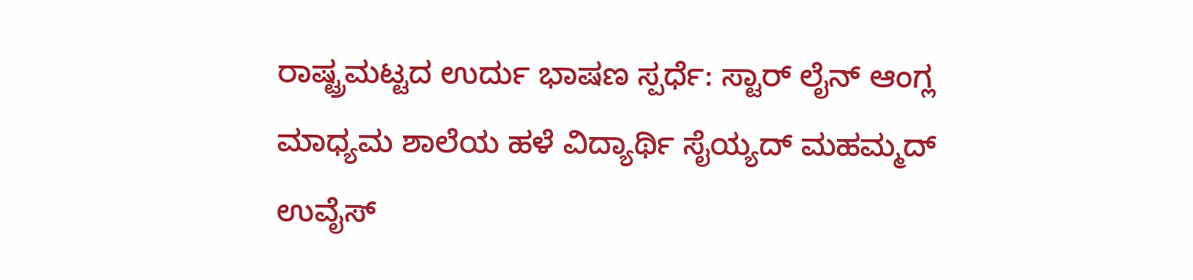ರಾಷ್ಟ್ರಮಟ್ಟದ ಉರ್ದು ಭಾಷಣ ಸ್ಪರ್ಧೆ: ಸ್ಟಾರ್ ಲೈನ್ ಆಂಗ್ಲ ಮಾಧ್ಯಮ ಶಾಲೆಯ ಹಳೆ ವಿದ್ಯಾರ್ಥಿ ಸೈಯ್ಯದ್ ಮಹಮ್ಮದ್ ಉವೈಸ್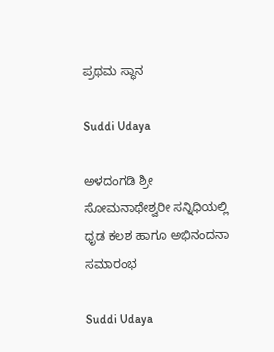ಪ್ರಥಮ ಸ್ಥಾನ

Suddi Udaya

ಅಳದಂಗಡಿ ಶ್ರೀ ಸೋಮನಾಥೇಶ್ವರೀ ಸನ್ನಿಧಿಯಲ್ಲಿ ಧೃಡ ಕಲಶ ಹಾಗೂ ಅಭಿನಂದನಾ ಸಮಾರಂಭ

Suddi Udaya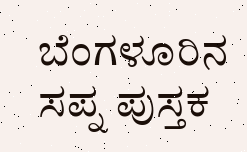ಬೆಂಗಳೂರಿನ ಸಪ್ನ ಪುಸ್ತಕ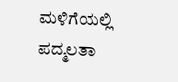ಮಳಿಗೆಯಲ್ಲಿ ಪದ್ಮಲತಾ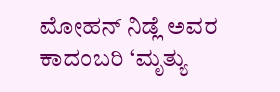ಮೋಹನ್ ನಿಡ್ಲೆ ಅವರ ಕಾದಂಬರಿ ‘ಮೃತ್ಯು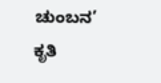ಚುಂಬನ’ ಕೃತಿ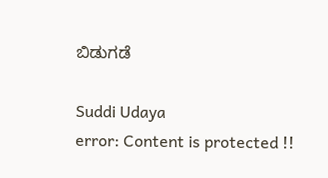ಬಿಡುಗಡೆ

Suddi Udaya
error: Content is protected !!